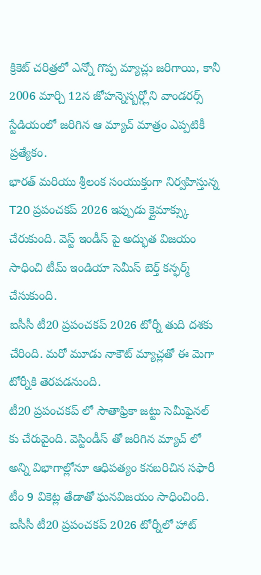క్రికెట్ చరిత్రలో ఎన్నో గొప్ప మ్యాచ్లు జరిగాయి, కానీ 2006 మార్చి 12న జోహన్నెస్బర్గ్లోని వాండరర్స్ స్టేడియంలో జరిగిన ఆ మ్యాచ్ మాత్రం ఎప్పటికీ ప్రత్యేకం.
భారత్ మరియు శ్రీలంక సంయుక్తంగా నిర్వహిస్తున్న T20 ప్రపంచకప్ 2026 ఇప్పుడు క్లైమాక్స్కు చేరుకుంది. వెస్ట్ ఇండీస్ పై అద్భుత విజయం సాధించి టీమ్ ఇండియా సెమీస్ బెర్త్ కన్ఫర్మ్ చేసుకుంది.
ఐసీసీ టీ20 ప్రపంచకప్ 2026 టోర్నీ తుది దశకు చేరింది. మరో మూడు నాకౌట్ మ్యాచ్లతో ఈ మెగా టోర్నీకి తెరపడనుంది.
టీ20 ప్రపంచకప్ లో సౌతాఫ్రికా జట్టు సెమీఫైనల్ కు చేరువైంది. వెస్టిండీస్ తో జరిగిన మ్యాచ్ లో అన్ని విభాగాల్లోనూ ఆధిపత్యం కనబరిచిన సఫారీ టీం 9 వికెట్ల తేడాతో ఘనవిజయం సాధించింది.
ఐసీసీ టీ20 ప్రపంచకప్ 2026 టోర్నీలో హాట్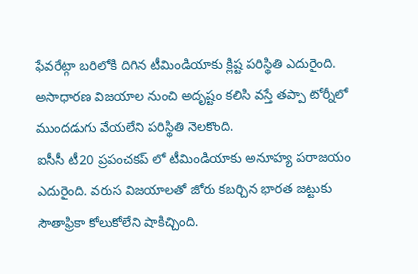ఫేవరేట్గా బరిలోకి దిగిన టీమిండియాకు క్లిష్ట పరిస్థితి ఎదురైంది. అసాధారణ విజయాల నుంచి అదృష్టం కలిసి వస్తే తప్పా టోర్నీలో ముందడుగు వేయలేని పరిస్థితి నెలకొంది.
ఐసీసీ టీ20 ప్రపంచకప్ లో టీమిండియాకు అనూహ్య పరాజయం ఎదురైంది. వరుస విజయాలతో జోరు కబర్చిన భారత జట్టుకు సౌతాఫ్రికా కోలుకోలేని షాకిచ్చింది.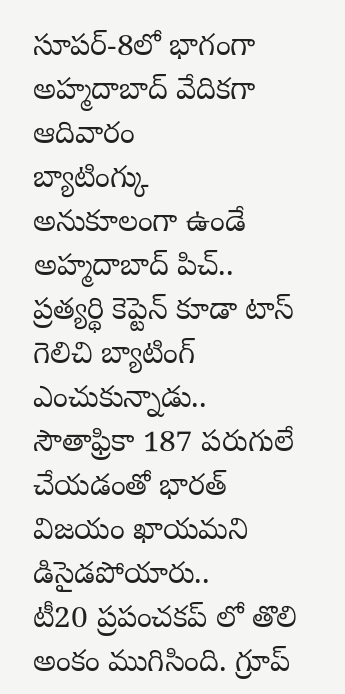సూపర్-8లో భాగంగా అహ్మదాబాద్ వేదికగా ఆదివారం
బ్యాటింగ్కు అనుకూలంగా ఉండే అహ్మదాబాద్ పిచ్.. ప్రత్యర్థి కెప్టెన్ కూడా టాస్ గెలిచి బ్యాటింగ్ ఎంచుకున్నాడు.. సౌతాఫ్రికా 187 పరుగులే చేయడంతో భారత్ విజయం ఖాయమని డిసైడపోయారు..
టీ20 ప్రపంచకప్ లో తొలి అంకం ముగిసింది. గ్రూప్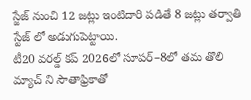స్జేజ్ నుంచి 12 జట్లు ఇంటిదారి పడితే 8 జట్లు తర్వాతి స్టేజ్ లో అడుగుపెట్టాయి.
టీ20 వరల్డ్ కప్ 2026లో సూపర్–8లో తమ తొలి మ్యాచ్ ని సౌతాఫ్రికాతో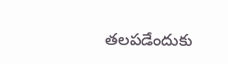తలపడేందుకు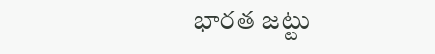భారత జట్టు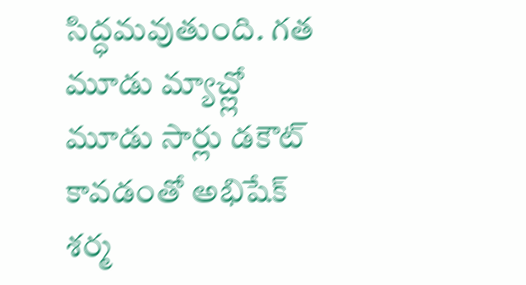సిద్ధమవుతుంది. గత మూడు మ్యాచ్ల్లో మూడు సార్లు డకౌట్ కావడంతో అభిషేక్ శర్మ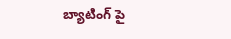బ్యాటింగ్ పై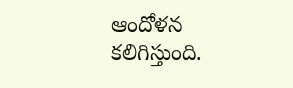ఆందోళన కలిగిస్తుంది.